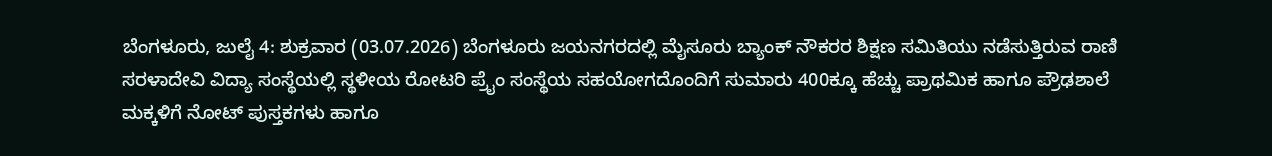ಬೆಂಗಳೂರು, ಜುಲೈ 4: ಶುಕ್ರವಾರ (03.07.2026) ಬೆಂಗಳೂರು ಜಯನಗರದಲ್ಲಿ ಮೈಸೂರು ಬ್ಯಾಂಕ್ ನೌಕರರ ಶಿಕ್ಷಣ ಸಮಿತಿಯು ನಡೆಸುತ್ತಿರುವ ರಾಣಿ ಸರಳಾದೇವಿ ವಿದ್ಯಾ ಸಂಸ್ಥೆಯಲ್ಲಿ ಸ್ಥಳೀಯ ರೋಟರಿ ಪ್ರೈಂ ಸಂಸ್ಥೆಯ ಸಹಯೋಗದೊಂದಿಗೆ ಸುಮಾರು 400ಕ್ಕೂ ಹೆಚ್ಚು ಪ್ರಾಥಮಿಕ ಹಾಗೂ ಪ್ರೌಢಶಾಲೆ ಮಕ್ಕಳಿಗೆ ನೋಟ್ ಪುಸ್ತಕಗಳು ಹಾಗೂ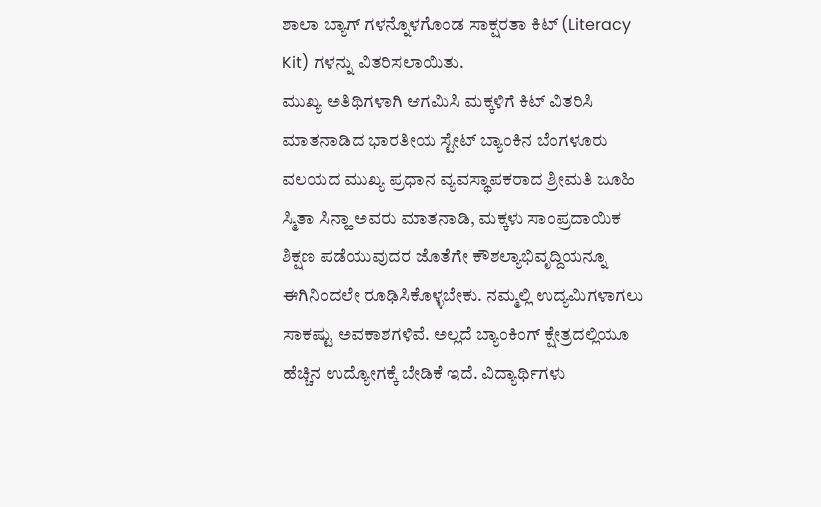ಶಾಲಾ ಬ್ಯಾಗ್ ಗಳನ್ನೊಳಗೊಂಡ ಸಾಕ್ಷರತಾ ಕಿಟ್ (Literacy Kit) ಗಳನ್ನು ವಿತರಿಸಲಾಯಿತು.
ಮುಖ್ಯ ಅತಿಥಿಗಳಾಗಿ ಆಗಮಿಸಿ ಮಕ್ಕಳಿಗೆ ಕಿಟ್ ವಿತರಿಸಿ ಮಾತನಾಡಿದ ಭಾರತೀಯ ಸ್ಟೇಟ್ ಬ್ಯಾಂಕಿನ ಬೆಂಗಳೂರು ವಲಯದ ಮುಖ್ಯ ಪ್ರಧಾನ ವ್ಯವಸ್ಥಾಪಕರಾದ ಶ್ರೀಮತಿ ಜೂಹಿ ಸ್ಮಿತಾ ಸಿನ್ಹಾ ಅವರು ಮಾತನಾಡಿ, ಮಕ್ಕಳು ಸಾಂಪ್ರದಾಯಿಕ ಶಿಕ್ಷಣ ಪಡೆಯುವುದರ ಜೊತೆಗೇ ಕೌಶಲ್ಯಾಭಿವೃದ್ದಿಯನ್ನೂ ಈಗಿನಿಂದಲೇ ರೂಢಿಸಿಕೊಳ್ಳಬೇಕು. ನಮ್ಮಲ್ಲಿ ಉದ್ಯಮಿಗಳಾಗಲು ಸಾಕಷ್ಟು ಅವಕಾಶಗಳಿವೆ. ಅಲ್ಲದೆ ಬ್ಯಾಂಕಿಂಗ್ ಕ್ಷೇತ್ರದಲ್ಲಿಯೂ ಹೆಚ್ಚಿನ ಉದ್ಯೋಗಕ್ಕೆ ಬೇಡಿಕೆ ಇದೆ. ವಿದ್ಯಾರ್ಥಿಗಳು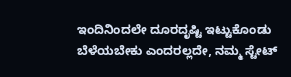ಇಂದಿನಿಂದಲೇ ದೂರದೃಷ್ಟಿ ಇಟ್ಟುಕೊಂಡು ಬೆಳೆಯಬೇಕು ಎಂದರಲ್ಲದೇ, ನಮ್ಮ ಸ್ಟೇಟ್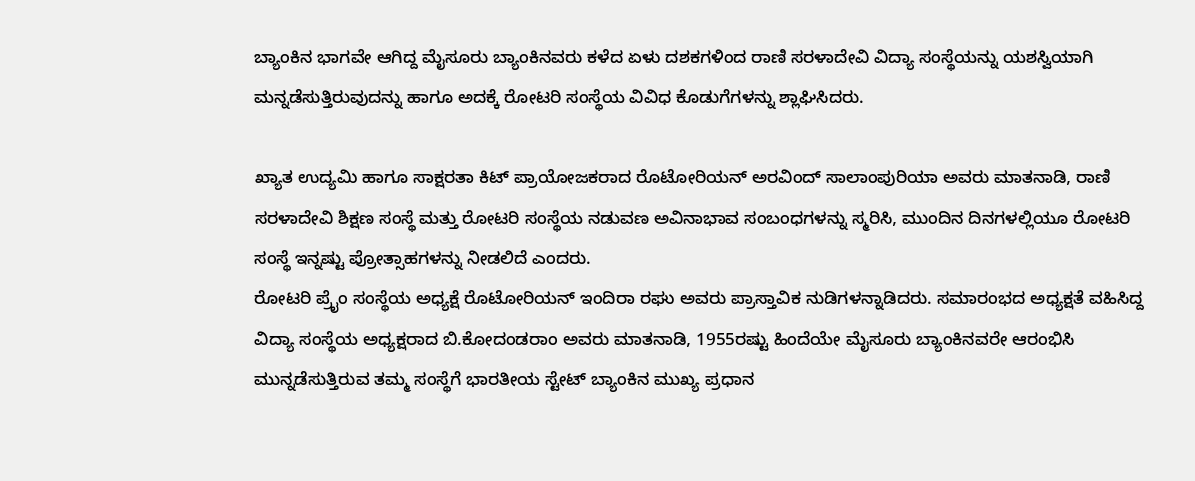ಬ್ಯಾಂಕಿನ ಭಾಗವೇ ಆಗಿದ್ದ ಮೈಸೂರು ಬ್ಯಾಂಕಿನವರು ಕಳೆದ ಏಳು ದಶಕಗಳಿಂದ ರಾಣಿ ಸರಳಾದೇವಿ ವಿದ್ಯಾ ಸಂಸ್ಥೆಯನ್ನು ಯಶಸ್ವಿಯಾಗಿ ಮನ್ನಡೆಸುತ್ತಿರುವುದನ್ನು ಹಾಗೂ ಅದಕ್ಕೆ ರೋಟರಿ ಸಂಸ್ಥೆಯ ವಿವಿಧ ಕೊಡುಗೆಗಳನ್ನು ಶ್ಲಾಘಿಸಿದರು.

ಖ್ಯಾತ ಉದ್ಯಮಿ ಹಾಗೂ ಸಾಕ್ಷರತಾ ಕಿಟ್ ಪ್ರಾಯೋಜಕರಾದ ರೊಟೋರಿಯನ್ ಅರವಿಂದ್ ಸಾಲಾಂಪುರಿಯಾ ಅವರು ಮಾತನಾಡಿ, ರಾಣಿ ಸರಳಾದೇವಿ ಶಿಕ್ಷಣ ಸಂಸ್ಥೆ ಮತ್ತು ರೋಟರಿ ಸಂಸ್ಥೆಯ ನಡುವಣ ಅವಿನಾಭಾವ ಸಂಬಂಧಗಳನ್ನು ಸ್ಮರಿಸಿ, ಮುಂದಿನ ದಿನಗಳಲ್ಲಿಯೂ ರೋಟರಿ ಸಂಸ್ಥೆ ಇನ್ನಷ್ಟು ಪ್ರೋತ್ಸಾಹಗಳನ್ನು ನೀಡಲಿದೆ ಎಂದರು.
ರೋಟರಿ ಪ್ರೈಂ ಸಂಸ್ಥೆಯ ಅಧ್ಯಕ್ಷೆ ರೊಟೋರಿಯನ್ ಇಂದಿರಾ ರಘು ಅವರು ಪ್ರಾಸ್ತಾವಿಕ ನುಡಿಗಳನ್ನಾಡಿದರು. ಸಮಾರಂಭದ ಅಧ್ಯಕ್ಷತೆ ವಹಿಸಿದ್ದ ವಿದ್ಯಾ ಸಂಸ್ಥೆಯ ಅಧ್ಯಕ್ಷರಾದ ಬಿ.ಕೋದಂಡರಾಂ ಅವರು ಮಾತನಾಡಿ, 1955ರಷ್ಟು ಹಿಂದೆಯೇ ಮೈಸೂರು ಬ್ಯಾಂಕಿನವರೇ ಆರಂಭಿಸಿ ಮುನ್ನಡೆಸುತ್ತಿರುವ ತಮ್ಮ ಸಂಸ್ಥೆಗೆ ಭಾರತೀಯ ಸ್ಟೇಟ್ ಬ್ಯಾಂಕಿನ ಮುಖ್ಯ ಪ್ರಧಾನ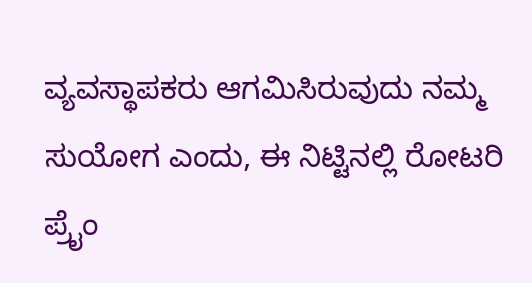ವ್ಯವಸ್ಥಾಪಕರು ಆಗಮಿಸಿರುವುದು ನಮ್ಮ ಸುಯೋಗ ಎಂದು, ಈ ನಿಟ್ಟಿನಲ್ಲಿ ರೋಟರಿ ಪ್ರೈಂ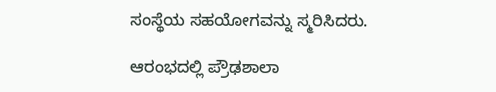ಸಂಸ್ಥೆಯ ಸಹಯೋಗವನ್ನು ಸ್ಮರಿಸಿದರು.

ಆರಂಭದಲ್ಲಿ ಪ್ರೌಢಶಾಲಾ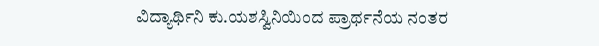ವಿದ್ಯಾರ್ಥಿನಿ ಕು.ಯಶಸ್ವಿನಿಯಿಂದ ಪ್ರಾರ್ಥನೆಯ ನಂತರ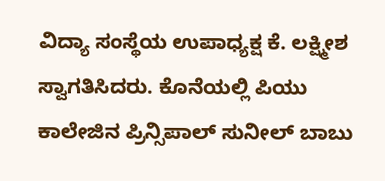ವಿದ್ಯಾ ಸಂಸ್ಥೆಯ ಉಪಾಧ್ಯಕ್ಷ ಕೆ. ಲಕ್ಷ್ಮೀಶ ಸ್ವಾಗತಿಸಿದರು. ಕೊನೆಯಲ್ಲಿ ಪಿಯು ಕಾಲೇಜಿನ ಪ್ರಿನ್ಸಿಪಾಲ್ ಸುನೀಲ್ ಬಾಬು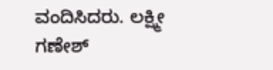ವಂದಿಸಿದರು. ಲಕ್ಷ್ಮೀ ಗಣೇಶ್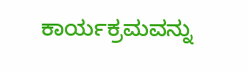ಕಾರ್ಯಕ್ರಮವನ್ನು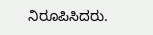ನಿರೂಪಿಸಿದರು.